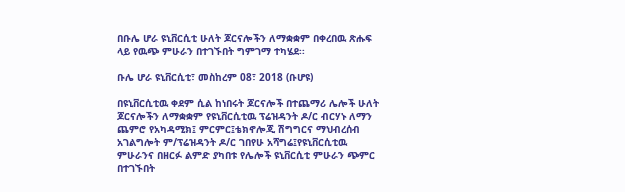በቡሌ ሆራ ዩኒቨርሲቲ ሁለት ጆርናሎችን ለማቋቋም በቀረበዉ ጽሑፍ ላይ የዉጭ ምሁራን በተገኙበት ግምገማ ተካሄደ፡፡

ቡሌ ሆራ ዩኒቨርሲቲ፣ መስከረም 08፣ 2018 (ቡሆዩ)

በዩኒቨርሲቲዉ ቀደም ሲል ከነበሩት ጆርናሎች በተጨማሪ ሌሎች ሁለት ጆርናሎችን ለማቋቋም የዩኒቨርሲቲዉ ፕሬዝዳንት ዶ/ር ብርሃኑ ለማን ጨምሮ የአካዳሚክ፤ ምርምር፤ቴክኖሎጂ ሽግግርና ማህብረሰብ አገልግሎት ም/ፕሬዝዳንት ዶ/ር ገበየሁ አሻግሬ፤የዩኒቨርሲቲዉ ምሁራንና በዘርፉ ልምድ ያካበቱ የሌሎች ዩኒቨርሲቲ ምሁራን ጭምር በተገኙበት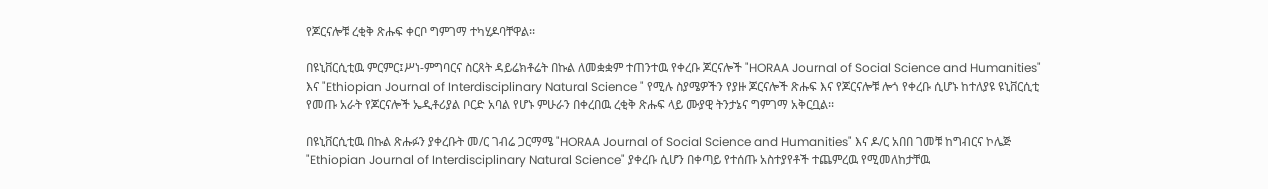የጆርናሎቹ ረቂቅ ጽሑፍ ቀርቦ ግምገማ ተካሂዶባቸዋል፡፡

በዩኒቨርሲቲዉ ምርምር፤ሥነ-ምግባርና ስርጸት ዳይሬክቶሬት በኩል ለመቋቋም ተጠንተዉ የቀረቡ ጆርናሎች "HORAA Journal of Social Science and Humanities" እና "Ethiopian Journal of Interdisciplinary Natural Science " የሚሉ ስያሜዎችን የያዙ ጆርናሎች ጽሑፍ እና የጆርናሎቹ ሎጎ የቀረቡ ሲሆኑ ከተለያዩ ዩኒቨርሲቲ የመጡ አራት የጆርናሎች ኤዲቶሪያል ቦርድ አባል የሆኑ ምሁራን በቀረበዉ ረቂቅ ጽሑፍ ላይ ሙያዊ ትንታኔና ግምገማ አቅርቧል፡፡

በዩኒቨርሲቲዉ በኩል ጽሑፉን ያቀረቡት መ/ር ገብሬ ጋርማሜ "HORAA Journal of Social Science and Humanities" እና ዶ/ር አበበ ገመቹ ከግብርና ኮሌጅ "Ethiopian Journal of Interdisciplinary Natural Science" ያቀረቡ ሲሆን በቀጣይ የተሰጡ አስተያየቶች ተጨምረዉ የሚመለከታቸዉ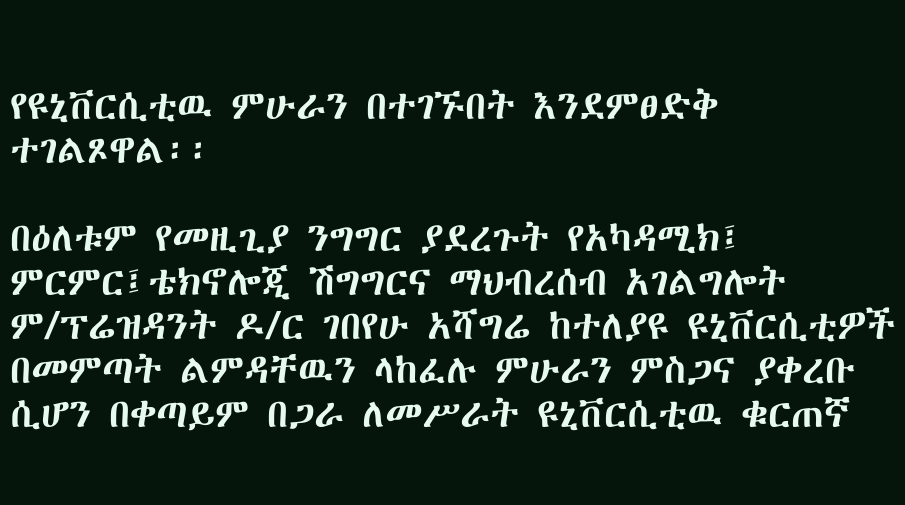የዩኒቨርሲቲዉ ምሁራን በተገኙበት እንደምፀድቅ ተገልጾዋል፡፡

በዕለቱም የመዚጊያ ንግግር ያደረጉት የአካዳሚክ፤ ምርምር፤ቴክኖሎጂ ሽግግርና ማህብረሰብ አገልግሎት ም/ፕሬዝዳንት ዶ/ር ገበየሁ አሻግሬ ከተለያዩ ዩኒቨርሲቲዎች በመምጣት ልምዳቸዉን ላከፈሉ ምሁራን ምስጋና ያቀረቡ ሲሆን በቀጣይም በጋራ ለመሥራት ዩኒቨርሲቲዉ ቁርጠኛ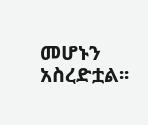መሆኑን አስረድቷል፡፡